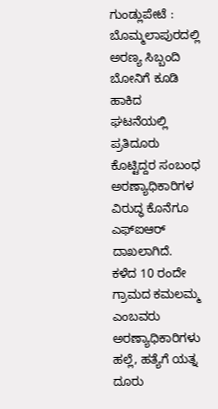ಗುಂಡ್ಲುಪೇಟೆ : ಬೊಮ್ಮಲಾಪುರದಲ್ಲಿ ಅರಣ್ಯ ಸಿಬ್ಬಂದಿ ಬೋನಿಗೆ ಕೂಡಿ ಹಾಕಿದ ಘಟನೆಯಲ್ಲಿ ಪ್ರತಿದೂರು ಕೊಟ್ಟಿದ್ದರ ಸಂಬಂಧ ಅರಣ್ಯಾಧಿಕಾರಿಗಳ ವಿರುದ್ಧ ಕೊನೆಗೂ ಎಫ್ಐಆರ್ ದಾಖಲಾಗಿದೆ.
ಕಳೆದ 10 ರಂದೇ ಗ್ರಾಮದ ಕಮಲಮ್ಮ ಎಂಬವರು ಅರಣ್ಯಾಧಿಕಾರಿಗಳು ಹಲ್ಲೆ, ಹತ್ಯೆಗೆ ಯತ್ನ ದೂರು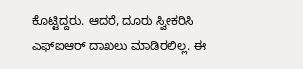ಕೊಟ್ಟಿದ್ದರು. ಆದರೆ, ದೂರು ಸ್ವೀಕರಿಸಿ ಎಫ್ಐಆರ್ ದಾಖಲು ಮಾಡಿರಲಿಲ್ಲ. ಈ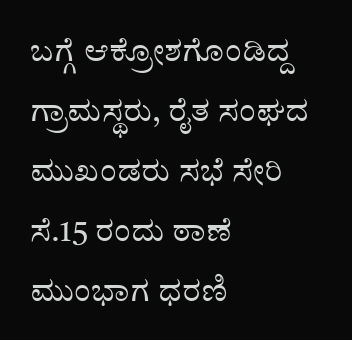ಬಗ್ಗೆ ಆಕ್ರೋಶಗೊಂಡಿದ್ದ ಗ್ರಾಮಸ್ಥರು, ರೈತ ಸಂಘದ ಮುಖಂಡರು ಸಭೆ ಸೇರಿ ಸೆ.15 ರಂದು ಠಾಣೆ ಮುಂಭಾಗ ಧರಣಿ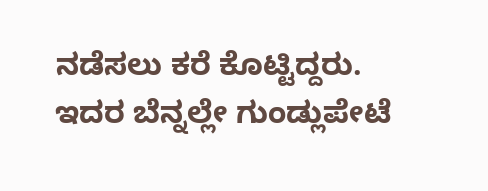ನಡೆಸಲು ಕರೆ ಕೊಟ್ಟಿದ್ದರು. ಇದರ ಬೆನ್ನಲ್ಲೇ ಗುಂಡ್ಲುಪೇಟೆ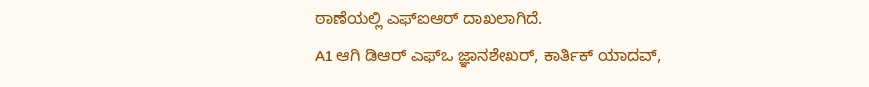ಠಾಣೆಯಲ್ಲಿ ಎಫ್ಐಆರ್ ದಾಖಲಾಗಿದೆ.
A1 ಆಗಿ ಡಿಆರ್ ಎಫ್ಒ ಜ್ಞಾನಶೇಖರ್, ಕಾರ್ತಿಕ್ ಯಾದವ್,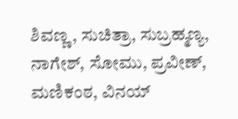ಶಿವಣ್ಣ, ಸುಚಿತ್ರಾ, ಸುಬ್ರಹ್ಮಣ್ಯ, ನಾಗೇಶ್, ಸೋಮು, ಪ್ರವೀಣ್, ಮಣಿಕಂಠ, ವಿನಯ್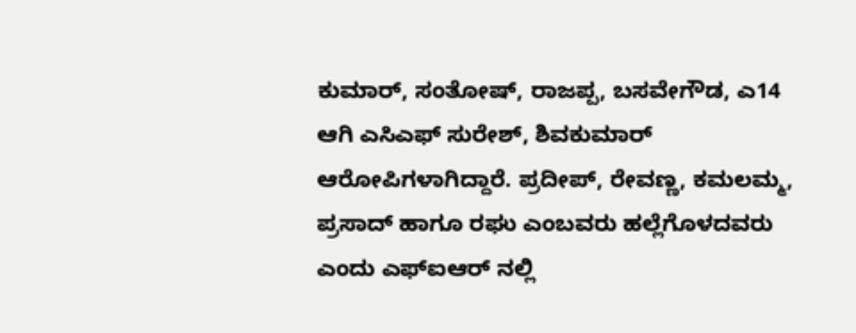ಕುಮಾರ್, ಸಂತೋಷ್, ರಾಜಪ್ಪ, ಬಸವೇಗೌಡ, ಎ14 ಆಗಿ ಎಸಿಎಫ್ ಸುರೇಶ್, ಶಿವಕುಮಾರ್ ಆರೋಪಿಗಳಾಗಿದ್ದಾರೆ. ಪ್ರದೀಪ್, ರೇವಣ್ಣ, ಕಮಲಮ್ಮ, ಪ್ರಸಾದ್ ಹಾಗೂ ರಘು ಎಂಬವರು ಹಲ್ಲೆಗೊಳದವರು ಎಂದು ಎಫ್ಐಆರ್ ನಲ್ಲಿ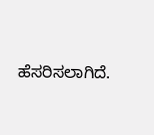ಹೆಸರಿಸಲಾಗಿದೆ.